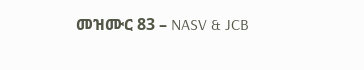መዝሙር 83 – NASV & JCB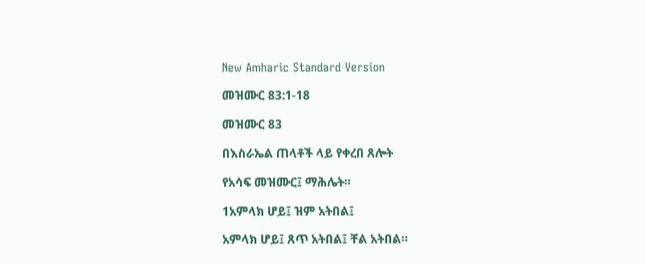New Amharic Standard Version

መዝሙር 83:1-18

መዝሙር 83

በእስራኤል ጠላቶች ላይ የቀረበ ጸሎት

የአሳፍ መዝሙር፤ ማሕሌት።

1አምላክ ሆይ፤ ዝም አትበል፤

አምላክ ሆይ፤ ጸጥ አትበል፤ ቸል አትበል።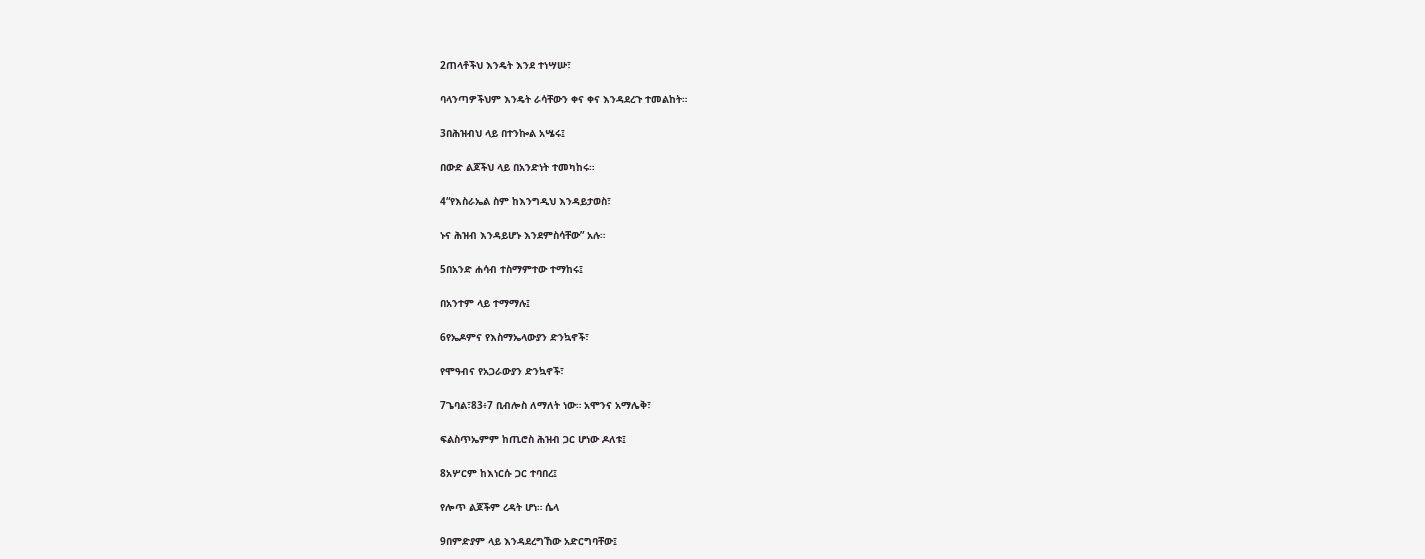2ጠላቶችህ እንዴት እንደ ተነሣሡ፣

ባላንጣዎችህም እንዴት ራሳቸውን ቀና ቀና እንዳደረጉ ተመልከት።

3በሕዝብህ ላይ በተንኰል አሤሩ፤

በውድ ልጆችህ ላይ በአንድነት ተመካከሩ።

4“የእስራኤል ስም ከእንግዲህ እንዳይታወስ፣

ኑና ሕዝብ እንዳይሆኑ እንደምስሳቸው” አሉ።

5በአንድ ሐሳብ ተስማምተው ተማከሩ፤

በአንተም ላይ ተማማሉ፤

6የኤዶምና የእስማኤላውያን ድንኳኖች፣

የሞዓብና የአጋራውያን ድንኳኖች፣

7ጌባል፣83፥7 ቢብሎስ ለማለት ነው። አሞንና አማሌቅ፣

ፍልስጥኤምም ከጢሮስ ሕዝብ ጋር ሆነው ዶለቱ፤

8አሦርም ከእነርሱ ጋር ተባበረ፤

የሎጥ ልጆችም ረዳት ሆነ። ሴላ

9በምድያም ላይ እንዳደረግኸው አድርግባቸው፤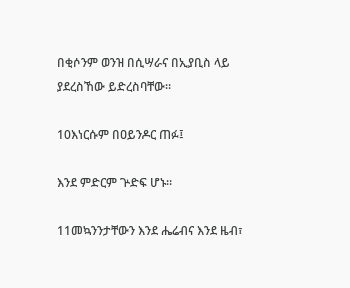በቂሶንም ወንዝ በሲሣራና በኢያቢስ ላይ ያደረስኸው ይድረስባቸው።

10እነርሱም በዐይንዶር ጠፉ፤

እንደ ምድርም ጕድፍ ሆኑ።

11መኳንንታቸውን እንደ ሔሬብና እንደ ዜብ፣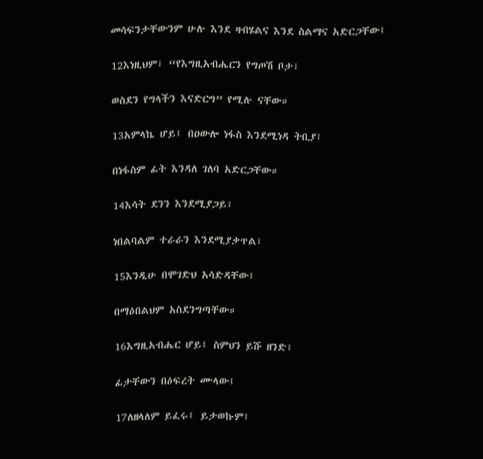መሳፍንታቸውንም ሁሉ እንደ ዛብሄልና እንደ ስልማና አድርጋቸው፤

12እነዚህም፣ “የእግዚአብሔርን የግጦሽ ቦታ፣

ወስደን የግላችን እናድርግ” የሚሉ ናቸው።

13አምላኬ ሆይ፤ በዐውሎ ነፋስ እንደሚነዳ ትቢያ፣

በነፋስም ፊት እንዳለ ገለባ አድርጋቸው።

14እሳት ደንን እንደሚያጋይ፣

ነበልባልም ተራራን እንደሚያቃጥል፣

15እንዲሁ በሞገድህ አሳድዳቸው፤

በማዕበልህም አስደንግጣቸው።

16እግዚአብሔር ሆይ፤ ስምህን ይሹ ዘንድ፣

ፊታቸውን በዕፍረት ሙላው፤

17ለዘላለም ይፈሩ፤ ይታወኩም፤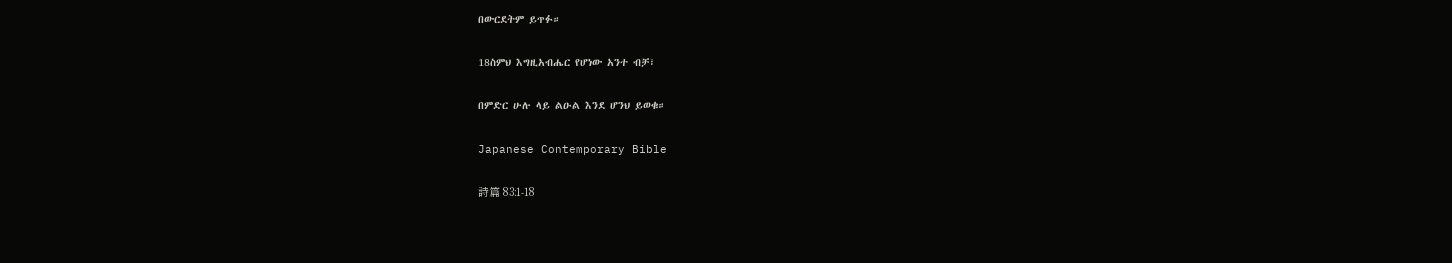በውርደትም ይጥፉ።

18ስምህ እግዚአብሔር የሆነው አንተ ብቻ፣

በምድር ሁሉ ላይ ልዑል እንደ ሆንህ ይወቁ።

Japanese Contemporary Bible

詩篇 83:1-18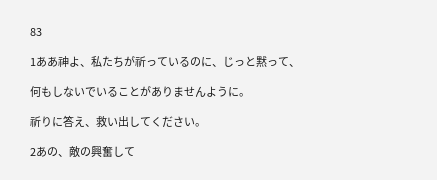83

1ああ神よ、私たちが祈っているのに、じっと黙って、

何もしないでいることがありませんように。

祈りに答え、救い出してください。

2あの、敵の興奮して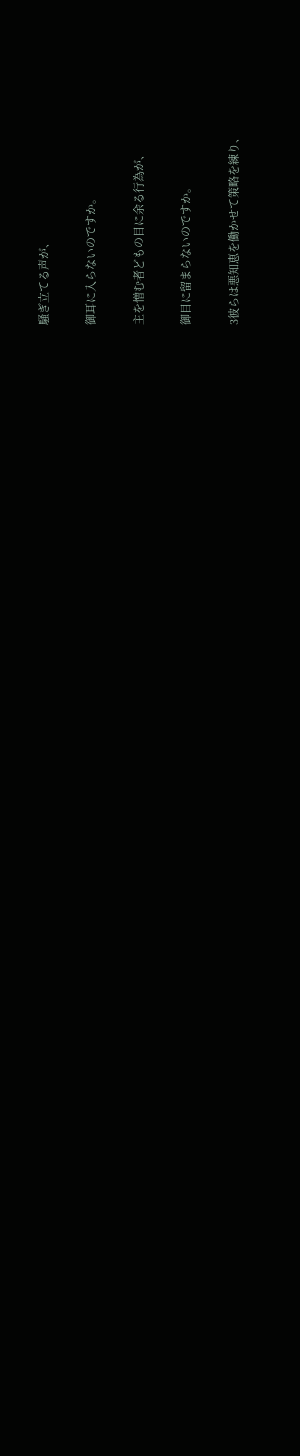騒ぎ立てる声が、

御耳に入らないのですか。

主を憎む者どもの目に余る行為が、

御目に留まらないのですか。

3彼らは悪知恵を働かせて策略を練り、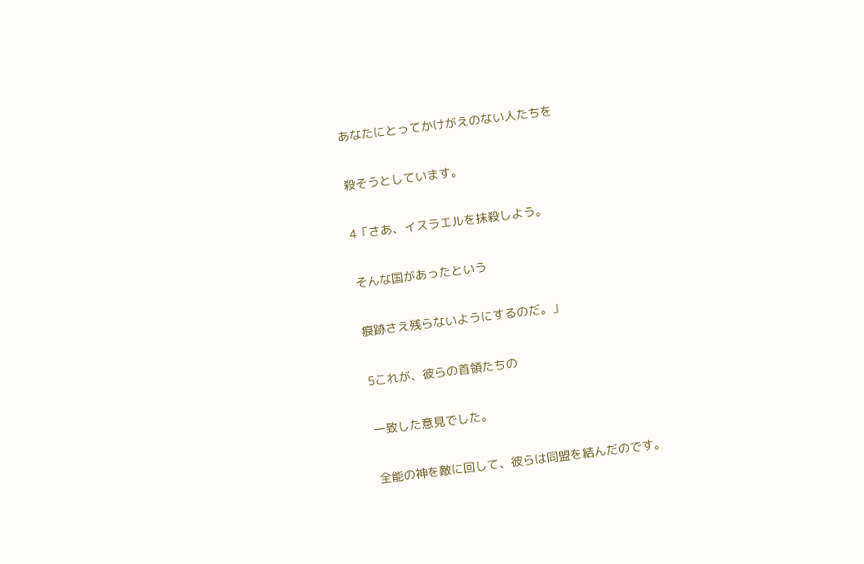あなたにとってかけがえのない人たちを

殺そうとしています。

4「さあ、イスラエルを抹殺しよう。

そんな国があったという

痕跡さえ残らないようにするのだ。」

5これが、彼らの首領たちの

一致した意見でした。

全能の神を敵に回して、彼らは同盟を結んだのです。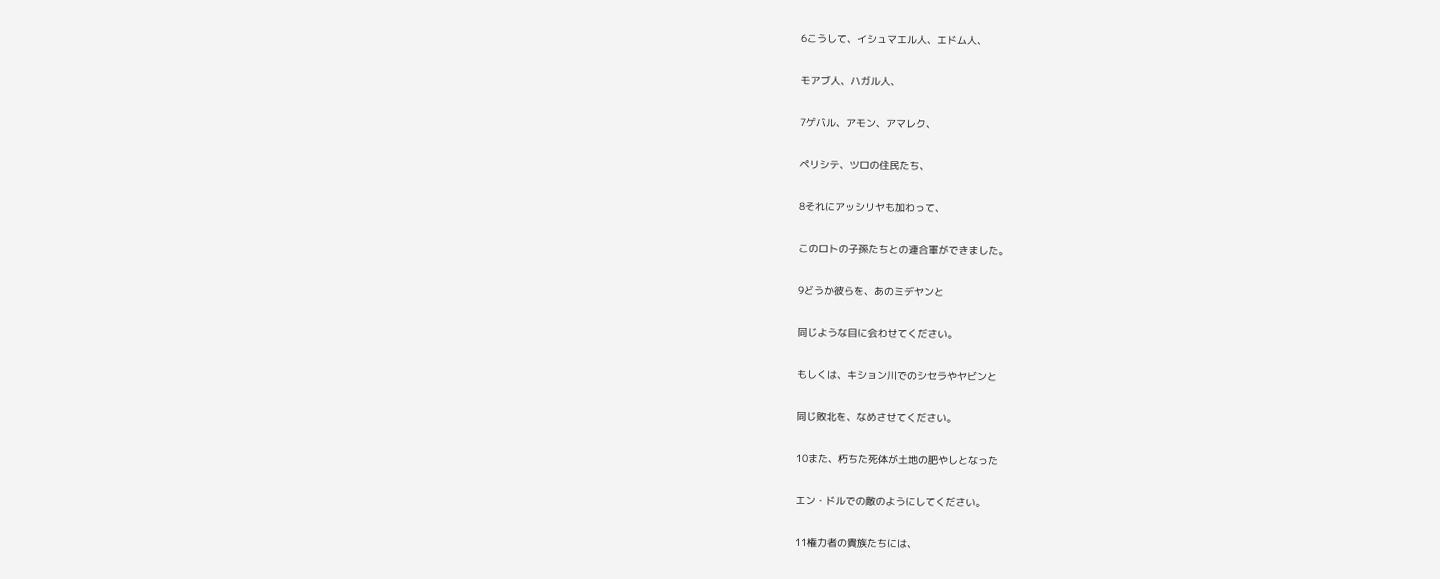6こうして、イシュマエル人、エドム人、

モアブ人、ハガル人、

7ゲバル、アモン、アマレク、

ペリシテ、ツロの住民たち、

8それにアッシリヤも加わって、

このロトの子孫たちとの連合軍ができました。

9どうか彼らを、あのミデヤンと

同じような目に会わせてください。

もしくは、キション川でのシセラやヤビンと

同じ敗北を、なめさせてください。

10また、朽ちた死体が土地の肥やしとなった

エン・ドルでの敵のようにしてください。

11権力者の貴族たちには、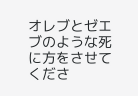オレブとゼエブのような死に方をさせてくださ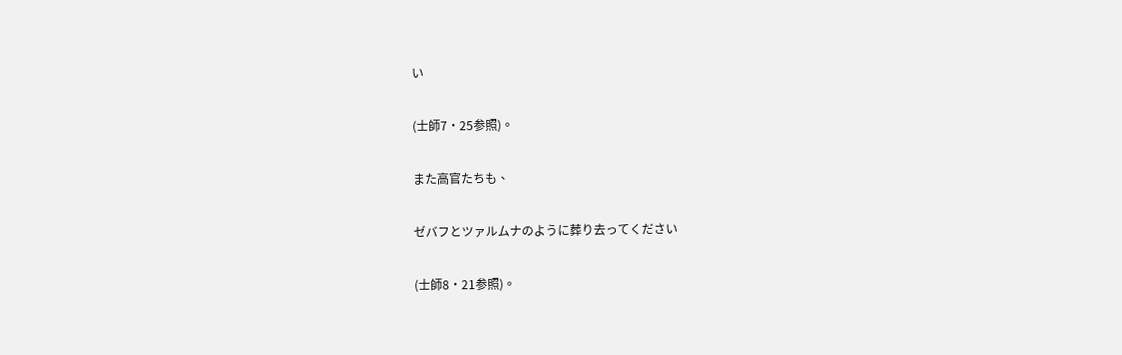い

(士師7・25参照)。

また高官たちも、

ゼバフとツァルムナのように葬り去ってください

(士師8・21参照)。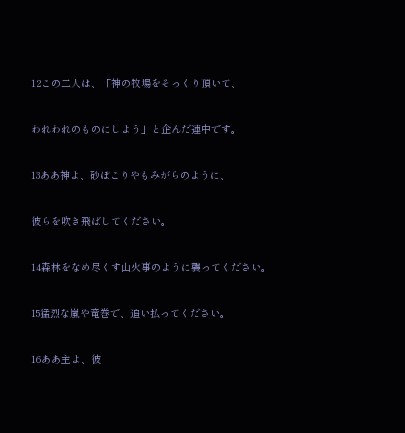12この二人は、「神の牧場をそっくり頂いて、

われわれのものにしよう」と企んだ連中です。

13ああ神よ、砂ぼこりやもみがらのように、

彼らを吹き飛ばしてください。

14森林をなめ尽くす山火事のように襲ってください。

15猛烈な嵐や竜巻で、追い払ってください。

16ああ主よ、彼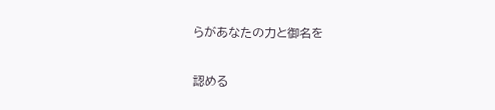らがあなたの力と御名を

認める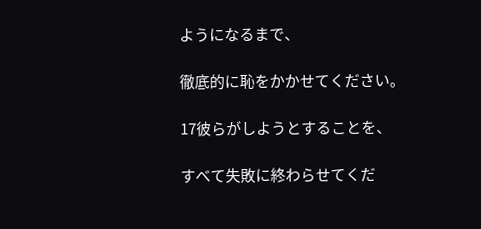ようになるまで、

徹底的に恥をかかせてください。

17彼らがしようとすることを、

すべて失敗に終わらせてくだ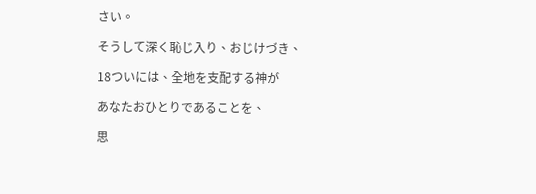さい。

そうして深く恥じ入り、おじけづき、

18ついには、全地を支配する神が

あなたおひとりであることを、

思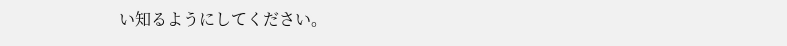い知るようにしてください。